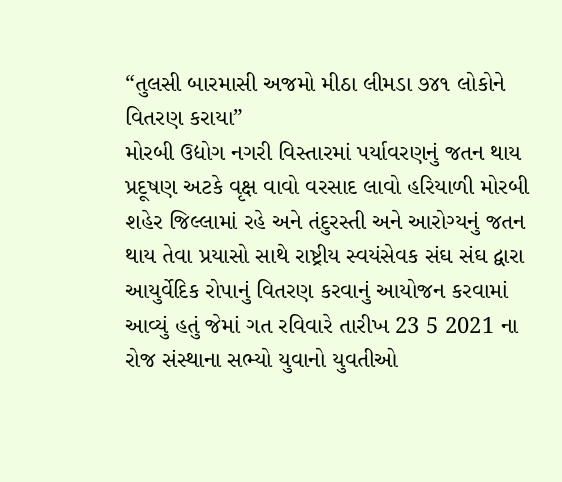“તુલસી બારમાસી અજમો મીઠા લીમડા ૭૪૧ લોકોને વિતરણ કરાયા”
મોરબી ઉદ્યોગ નગરી વિસ્તારમાં પર્યાવરણનું જતન થાય પ્રદૂષણ અટકે વૃક્ષ વાવો વરસાદ લાવો હરિયાળી મોરબી શહેર જિલ્લામાં રહે અને તંદુરસ્તી અને આરોગ્યનું જતન થાય તેવા પ્રયાસો સાથે રાષ્ટ્રીય સ્વયંસેવક સંઘ સંઘ દ્વારા આયુર્વેદિક રોપાનું વિતરણ કરવાનું આયોજન કરવામાં આવ્યું હતું જેમાં ગત રવિવારે તારીખ 23 5 2021 ના રોજ સંસ્થાના સભ્યો યુવાનો યુવતીઓ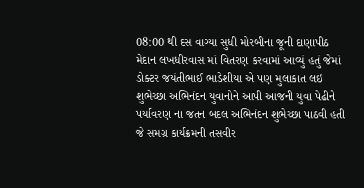08:00 થી દસ વાગ્યા સુધી મોરબીના જૂની દાણાપીઠ મેદાન લખધીરવાસ માં વિતરણ કરવામાં આવ્યું હતું જેમાં ડોક્ટર જયંતીભાઈ ભાડેશીયા એ પણ મુલાકાત લઇ શુભેચ્છા અભિનંદન યુવાનોને આપી આજની યુવા પેઢીને પર્યાવરણ ના જતન બદલ અભિનંદન શુભેચ્છા પાઠવી હતી જે સમગ્ર કાર્યક્રમની તસવીર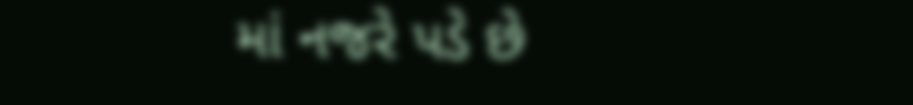માં નજરે પડે છે